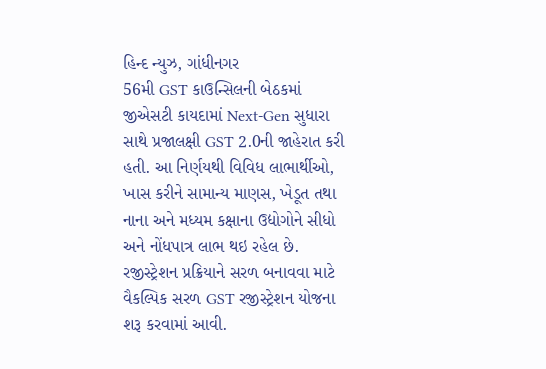હિન્દ ન્યુઝ, ગાંધીનગર
56મી GST કાઉન્સિલની બેઠકમાં જીએસટી કાયદામાં Next-Gen સુધારા સાથે પ્રજાલક્ષી GST 2.0ની જાહેરાત કરી હતી. આ નિર્ણયથી વિવિધ લાભાર્થીઓ, ખાસ કરીને સામાન્ય માણસ, ખેડૂત તથા નાના અને મધ્યમ કક્ષાના ઉદ્યોગોને સીધો અને નોંધપાત્ર લાભ થઇ રહેલ છે.
રજીસ્ટ્રેશન પ્રક્રિયાને સરળ બનાવવા માટે વૈકલ્પિક સરળ GST રજીસ્ટ્રેશન યોજના શરૂ કરવામાં આવી.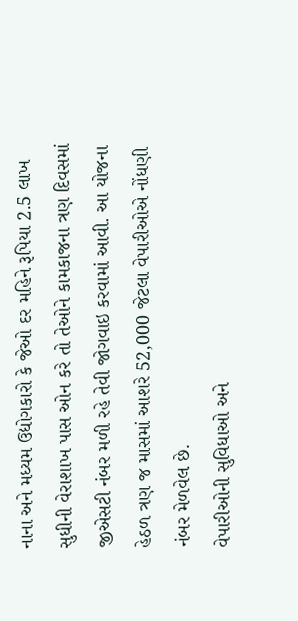નાના અને મધ્યમ ઉદ્યોગકારો કે જેઓ દર મહિને રૂપિયા 2.5 લાખ સુધીની વેરાશાખ પાસ ઓન કરે તો તેઓને કામકાજના ત્રણ દિવસમાં જીએસટી નંબર મળી રહે તેવી જોગવાઇ કરવામાં આવી. આ યોજના હેઠળ ત્રણ જ માસમાં આશરે 52,000 જેટલા વેપારીઓએ નોંધણી નંબર મેળવેલ છે.
વેપારીઓની સુવિધાઓ અને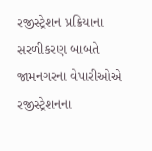રજીસ્ટ્રેશન પ્રક્રિયાના સરળીકરણ બાબતે જામનગરના વેપારીઓએ રજીસ્ટ્રેશનના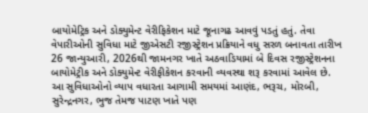બાયોમેટ્રિક અને ડોક્યુમેન્ટ વેરીફિકેશન માટે જૂનાગઢ આવવું પડતું હતું. તેવા વેપારીઓની સુવિધા માટે જીએસટી રજીસ્ટ્રેશન પ્રક્રિયાને વધુ સરળ બનાવતા તારીખ 26 જાન્યુઆરી, 2026થી જામનગર ખાતે અઠવાડિયામાં બે દિવસ રજીસ્ટ્રેશનના બાયોમેટ્રીક અને ડોક્યુમેન્ટ વેરીફીકેશન કરવાની વ્યવસ્થા શરૂ કરવામાં આવેલ છે. આ સુવિધાઓનો વ્યાપ વધારતા આગામી સમયમાં આણંદ, ભરૂચ, મોરબી, સુરેન્દ્રનગર, ભુજ તેમજ પાટણ ખાતે પણ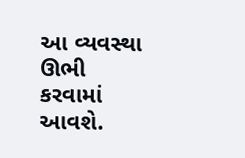આ વ્યવસ્થા ઊભી કરવામાં આવશે.